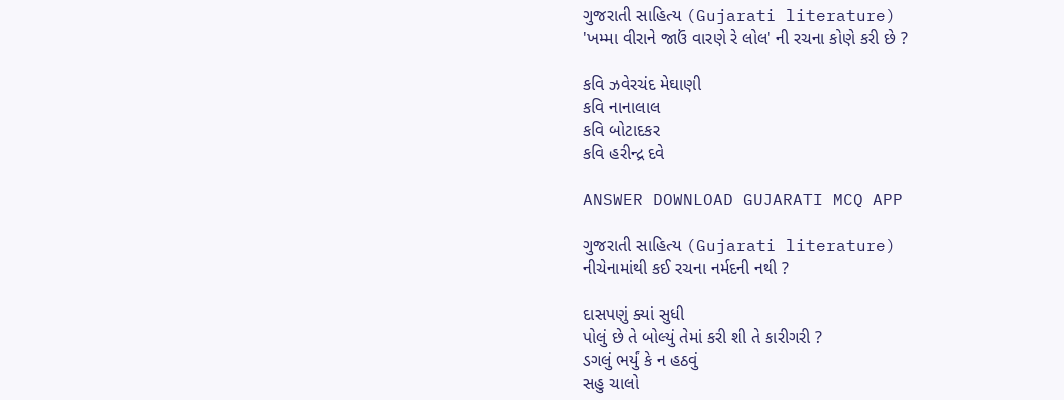ગુજરાતી સાહિત્ય (Gujarati literature)
'ખમ્મા વીરાને જાઉં વારણે રે લોલ' ની રચના કોણે કરી છે ?

કવિ ઝવેરચંદ મેઘાણી
કવિ નાનાલાલ
કવિ બોટાદકર
કવિ હરીન્દ્ર દવે

ANSWER DOWNLOAD GUJARATI MCQ APP

ગુજરાતી સાહિત્ય (Gujarati literature)
નીચેનામાંથી કઈ રચના નર્મદની નથી ?

દાસપણું ક્યાં સુધી
પોલું છે તે બોલ્યું તેમાં કરી શી તે કારીગરી ?
ડગલું ભર્યું કે ન હઠવું
સહુ ચાલો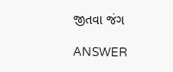જીતવા જંગ

ANSWER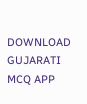DOWNLOAD GUJARATI MCQ APP